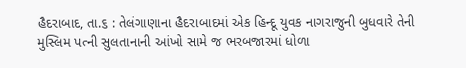હૈદરાબાદ, તા.૬ : તેલંગાણાના હૈદરાબાદમાં એક હિન્દૂ યુવક નાગરાજુની બુધવારે તેની મુસ્લિમ પત્ની સુલતાનાની આંખો સામે જ ભરબજારમાં ધોળા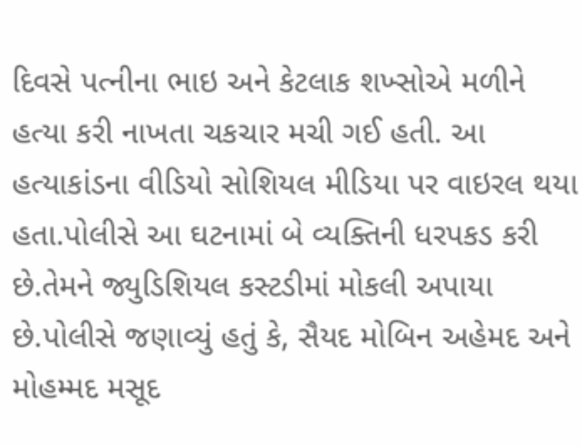દિવસે પત્નીના ભાઇ અને કેટલાક શખ્સોએ મળીને હત્યા કરી નાખતા ચકચાર મચી ગઈ હતી. આ હત્યાકાંડના વીડિયો સોશિયલ મીડિયા પર વાઇરલ થયા હતા.પોલીસે આ ઘટનામાં બે વ્યક્તિની ધરપકડ કરી છે.તેમને જ્યુડિશિયલ કસ્ટડીમાં મોકલી અપાયા છે.પોલીસે જણાવ્યું હતું કે, સૈયદ મોબિન અહેમદ અને મોહમ્મદ મસૂદ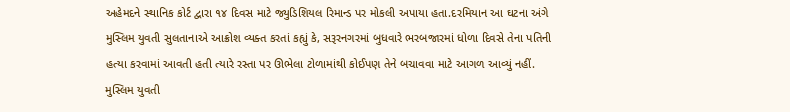અહેમદને સ્થાનિક કોર્ટ દ્વારા ૧૪ દિવસ માટે જ્યુડિશિયલ રિમાન્ડ પર મોકલી અપાયા હતા.દરમિયાન આ ઘટના અંગે મુસ્લિમ યુવતી સુલતાનાએ આક્રોશ વ્યક્ત કરતાં કહ્યું કે, સરૂરનગરમાં બુધવારે ભરબજારમાં ધોળા દિવસે તેના પતિની હત્યા કરવામાં આવતી હતી ત્યારે રસ્તા પર ઊભેલા ટોળામાંથી કોઈપણ તેને બચાવવા માટે આગળ આવ્યું નહીં.
મુસ્લિમ યુવતી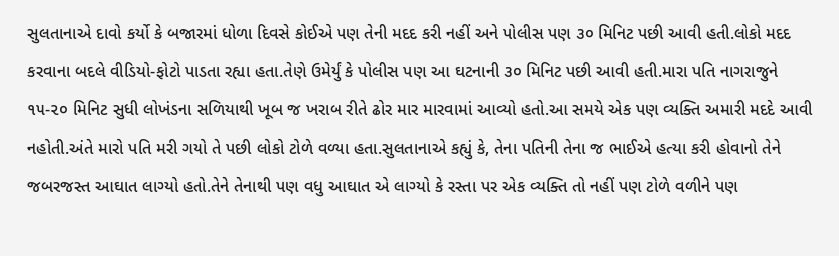સુલતાનાએ દાવો કર્યો કે બજારમાં ધોળા દિવસે કોઈએ પણ તેની મદદ કરી નહીં અને પોલીસ પણ ૩૦ મિનિટ પછી આવી હતી.લોકો મદદ કરવાના બદલે વીડિયો-ફોટો પાડતા રહ્યા હતા.તેણે ઉમેર્યું કે પોલીસ પણ આ ઘટનાની ૩૦ મિનિટ પછી આવી હતી.મારા પતિ નાગરાજુને ૧૫-૨૦ મિનિટ સુધી લોખંડના સળિયાથી ખૂબ જ ખરાબ રીતે ઢોર માર મારવામાં આવ્યો હતો.આ સમયે એક પણ વ્યક્તિ અમારી મદદે આવી નહોતી.અંતે મારો પતિ મરી ગયો તે પછી લોકો ટોળે વળ્યા હતા.સુલતાનાએ કહ્યું કે, તેના પતિની તેના જ ભાઈએ હત્યા કરી હોવાનો તેને જબરજસ્ત આઘાત લાગ્યો હતો.તેને તેનાથી પણ વધુ આઘાત એ લાગ્યો કે રસ્તા પર એક વ્યક્તિ તો નહીં પણ ટોળે વળીને પણ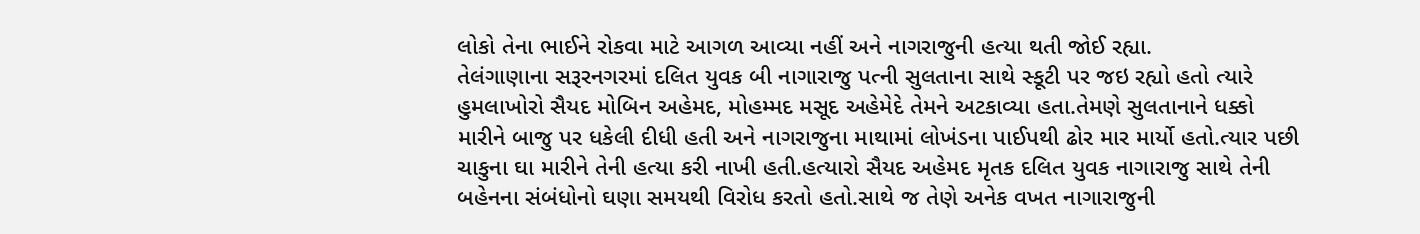લોકો તેના ભાઈને રોકવા માટે આગળ આવ્યા નહીં અને નાગરાજુની હત્યા થતી જોઈ રહ્યા.
તેલંગાણાના સરૂરનગરમાં દલિત યુવક બી નાગારાજુ પત્ની સુલતાના સાથે સ્કૂટી પર જઇ રહ્યો હતો ત્યારે હુમલાખોરો સૈયદ મોબિન અહેમદ, મોહમ્મદ મસૂદ અહેમેદે તેમને અટકાવ્યા હતા.તેમણે સુલતાનાને ધક્કો મારીને બાજુ પર ધકેલી દીધી હતી અને નાગરાજુના માથામાં લોખંડના પાઈપથી ઢોર માર માર્યો હતો.ત્યાર પછી ચાકુના ઘા મારીને તેની હત્યા કરી નાખી હતી.હત્યારો સૈયદ અહેમદ મૃતક દલિત યુવક નાગારાજુ સાથે તેની બહેનના સંબંધોનો ઘણા સમયથી વિરોધ કરતો હતો.સાથે જ તેણે અનેક વખત નાગારાજુની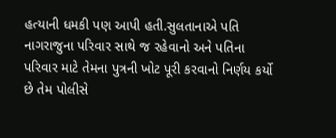હત્યાની ધમકી પણ આપી હતી.સુલતાનાએ પતિ નાગરાજુના પરિવાર સાથે જ રહેવાનો અને પતિના પરિવાર માટે તેમના પુત્રની ખોટ પૂરી કરવાનો નિર્ણય કર્યો છે તેમ પોલીસે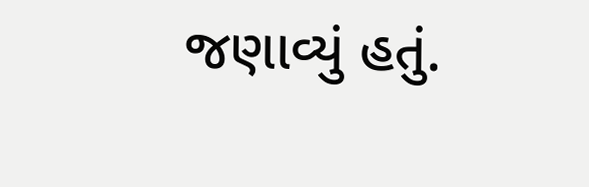જણાવ્યું હતું.